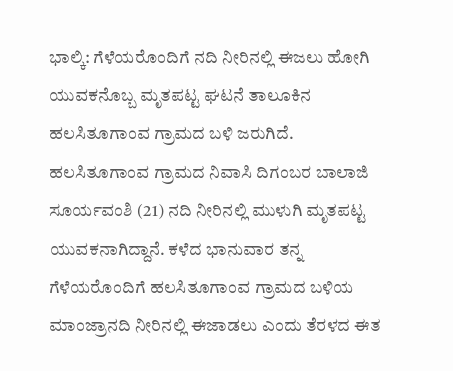ಭಾಲ್ಕಿ: ಗೆಳೆಯರೊಂದಿಗೆ ನದಿ ನೀರಿನಲ್ಲಿ ಈಜಲು ಹೋಗಿ ಯುವಕನೊಬ್ಬ ಮೃತಪಟ್ಟ ಘಟನೆ ತಾಲೂಕಿನ ಹಲಸಿತೂಗಾಂವ ಗ್ರಾಮದ ಬಳಿ ಜರುಗಿದೆ. ಹಲಸಿತೂಗಾಂವ ಗ್ರಾಮದ ನಿವಾಸಿ ದಿಗಂಬರ ಬಾಲಾಜಿ ಸೂರ್ಯವಂಶಿ (21) ನದಿ ನೀರಿನಲ್ಲಿ ಮುಳುಗಿ ಮೃತಪಟ್ಟ ಯುವಕನಾಗಿದ್ದಾನೆ. ಕಳೆದ ಭಾನುವಾರ ತನ್ನ ಗೆಳೆಯರೊಂದಿಗೆ ಹಲಸಿತೂಗಾಂವ ಗ್ರಾಮದ ಬಳಿಯ ಮಾಂಜ್ರಾನದಿ ನೀರಿನಲ್ಲಿ ಈಜಾಡಲು ಎಂದು ತೆರಳದ ಈತ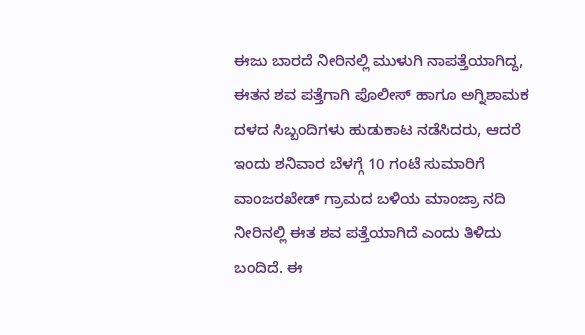ಈಜು ಬಾರದೆ ನೀರಿನಲ್ಲಿ ಮುಳುಗಿ ನಾಪತ್ತೆಯಾಗಿದ್ದ, ಈತನ ಶವ ಪತ್ತೆಗಾಗಿ ಪೊಲೀಸ್ ಹಾಗೂ ಅಗ್ನಿಶಾಮಕ ದಳದ ಸಿಬ್ಬಂದಿಗಳು ಹುಡುಕಾಟ ನಡೆಸಿದರು, ಆದರೆ ಇಂದು ಶನಿವಾರ ಬೆಳಗ್ಗೆ 10 ಗಂಟೆ ಸುಮಾರಿಗೆ ವಾಂಜರಖೇಡ್ ಗ್ರಾಮದ ಬಳಿಯ ಮಾಂಜ್ರಾ ನದಿ ನೀರಿನಲ್ಲಿ ಈತ ಶವ ಪತ್ತೆಯಾಗಿದೆ ಎಂದು ತಿಳಿದು ಬಂದಿದೆ. ಈ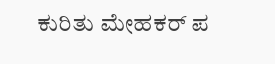ಕುರಿತು ಮೇಹಕರ್ ಪ